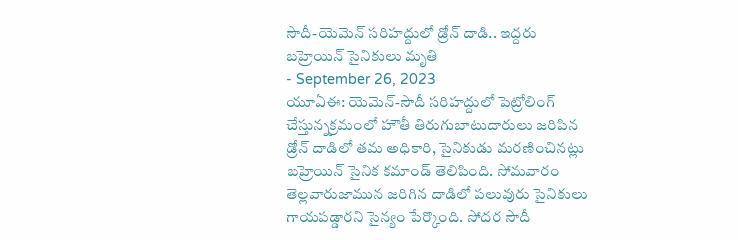సౌదీ-యెమెన్ సరిహద్దులో డ్రోన్ దాడి.. ఇద్దరు బహ్రెయిన్ సైనికులు మృతి
- September 26, 2023
యూఏఈ: యెమెన్-సౌదీ సరిహద్దులో పెట్రోలింగ్ చేస్తున్నక్రమంలో హౌతీ తిరుగుబాటుదారులు జరిపిన డ్రోన్ దాడిలో తమ అధికారి, సైనికుడు మరణించినట్లు బహ్రెయిన్ సైనిక కమాండ్ తెలిపింది. సోమవారం తెల్లవారుజామున జరిగిన దాడిలో పలువురు సైనికులు గాయపడ్డారని సైన్యం పేర్కొంది. సోదర సౌదీ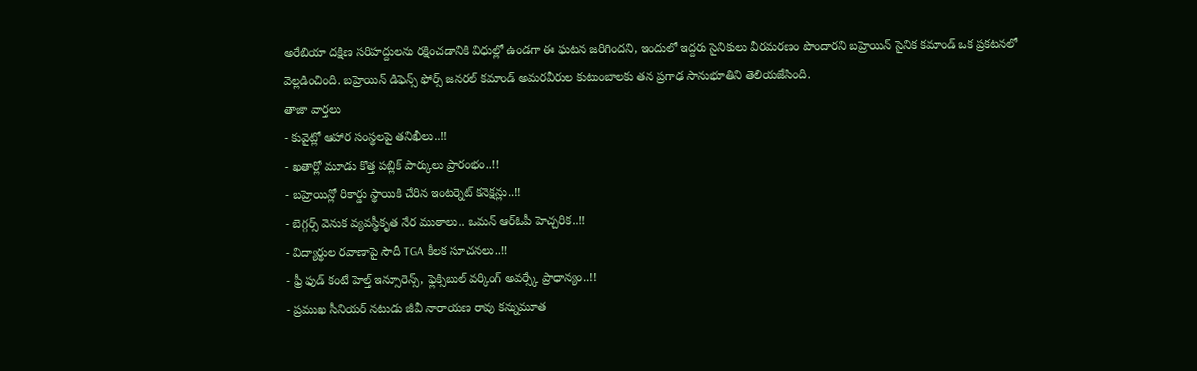అరేబియా దక్షిణ సరిహద్దులను రక్షించడానికి విధుల్లో ఉండగా ఈ ఘటన జరిగిందని, ఇందులో ఇద్దరు సైనికులు వీరమరణం పొందారని బహ్రెయిన్ సైనిక కమాండ్ ఒక ప్రకటనలో వెల్లడించింది. బహ్రెయిన్ డిఫెన్స్ ఫోర్స్ జనరల్ కమాండ్ అమరవీరుల కుటుంబాలకు తన ప్రగాఢ సానుభూతిని తెలియజేసింది.
తాజా వార్తలు
- కువైట్లో ఆహార సంస్థలపై తనిఖీలు..!!
- ఖతార్లో మూడు కొత్త పబ్లిక్ పార్కులు ప్రారంభం..!!
- బహ్రెయిన్లో రికార్డు స్థాయికి చేరిన ఇంటర్నెట్ కనెక్షన్లు..!!
- బెగ్గర్స్ వెనుక వ్యవస్థీకృత నేర ముఠాలు.. ఒమన్ ఆర్ఓపీ హెచ్చరిక..!!
- విద్యార్థుల రవాణాపై సౌదీ TGA కీలక సూచనలు..!!
- ఫ్రీ ఫుడ్ కంటే హెల్త్ ఇన్సూరెన్స్, ఫ్లెక్సిబుల్ వర్కింగ్ అవర్స్కే ప్రాధాన్యం..!!
- ప్రముఖ సీనియర్ నటుడు జీవీ నారాయణ రావు కన్నుమూత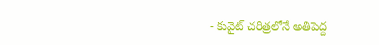- కువైట్ చరిత్రలోనే అతిపెద్ద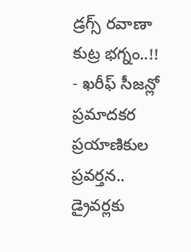డ్రగ్స్ రవాణా కుట్ర భగ్నం..!!
- ఖరీఫ్ సీజన్లో ప్రమాదకర ప్రయాణికుల ప్రవర్తన.. డ్రైవర్లకు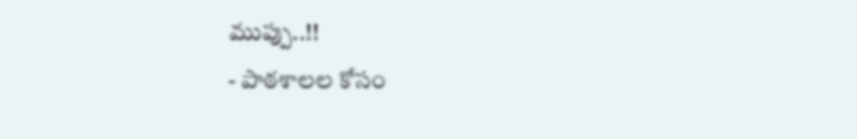ముప్పు..!!
- పాఠశాలల కోసం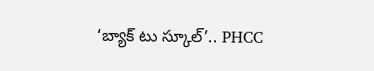‘బ్యాక్ టు స్కూల్’.. PHCC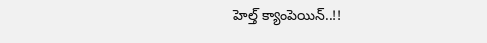హెల్త్ క్యాంపెయిన్..!!